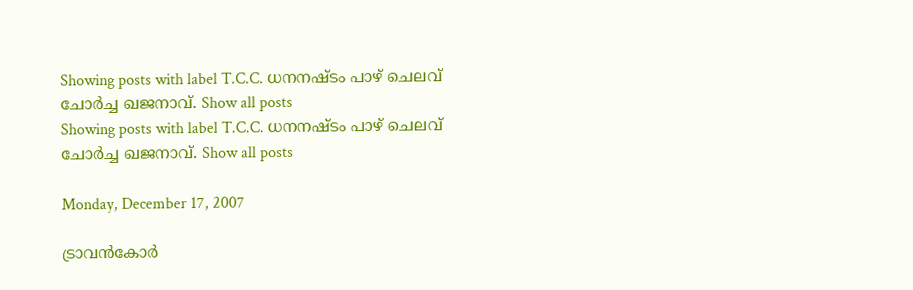Showing posts with label T.C.C. ധനനഷ്ടം പാഴ്‌ ചെലവ്‌ ചോര്‍ച്ച ഖജനാവ്‌. Show all posts
Showing posts with label T.C.C. ധനനഷ്ടം പാഴ്‌ ചെലവ്‌ ചോര്‍ച്ച ഖജനാവ്‌. Show all posts

Monday, December 17, 2007

ട്രാവന്‍‌കോര്‍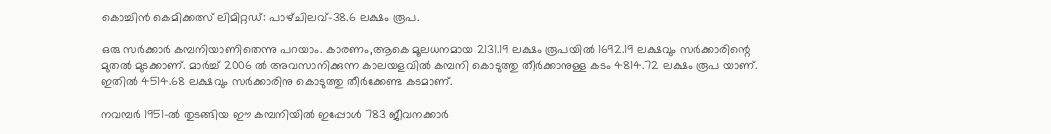കൊച്ചിന്‍ കെമിക്കത്സ് ലിമിറ്റഡ്‌: പാഴ്‌ചിലവ്‌-38.6 ലക്ഷം രൂപ.

ഒരു സര്‍ക്കാര്‍ കമ്പനിയാണിതെന്നു പറയാം. കാരണം,ആകെ മൂലധനമായ 2131.19 ലക്ഷം രൂപയില്‍ 1692.19 ലക്ഷവും സര്‍ക്കാരിന്റെ മുതല്‍ മുടക്കാണ്. മാര്‍ച്ച്‌ 2006 ല്‍ അവസാനിക്കുന്ന കാലയളവില്‍ കമ്പനി കൊടുത്തു തീര്‍ക്കാനുള്ള കടം 4814.72 ലക്ഷം രൂപ യാണ്. ഇതില്‍ 4514.68 ലക്ഷവും സര്‍ക്കാരിനു കൊടുത്തു തീര്‍ക്കേണ്ട കടമാണ്.

നവമ്പര്‍ 1951-ല്‍ തുടങ്ങിയ ഈ കമ്പനിയില്‍ ഇപ്പോള്‍ 783 ജീവനക്കാര്‍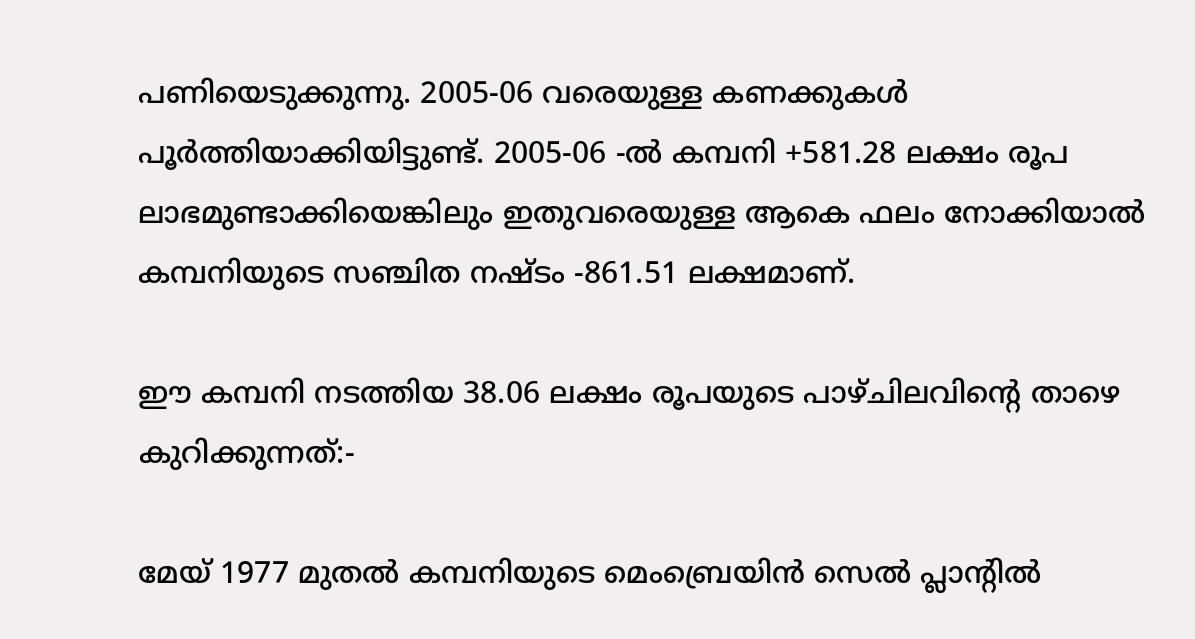പണിയെടുക്കുന്നു. 2005-06 വരെയുള്ള കണക്കുകള്‍ പൂര്‍ത്തിയാക്കിയിട്ടുണ്ട്‌. 2005-06 -ല്‍ കമ്പനി +581.28 ലക്ഷം രൂപ ലാഭമുണ്ടാക്കിയെങ്കിലും ഇതുവരെയുള്ള ആകെ ഫലം നോക്കിയാല്‍ കമ്പനിയുടെ സഞ്ചിത നഷ്ടം -861.51 ലക്ഷമാണ്.

ഈ കമ്പനി നടത്തിയ 38.06 ലക്ഷം രൂപയുടെ പാഴ്ചിലവിന്റെ താഴെ കുറിക്കുന്നത്:-

മേയ്‌ 1977 മുതല്‍ കമ്പനിയുടെ മെംബ്രെയിന്‍ സെല്‍ പ്ലാന്റില്‍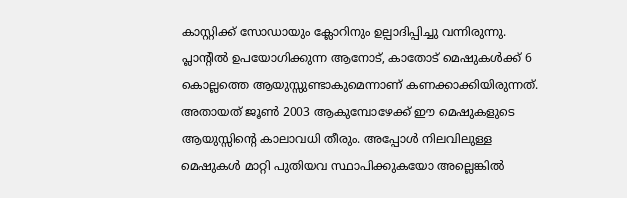കാസ്റ്റിക്ക്‌ സോഡായും ക്ലോറിനും ഉല്പാദിപ്പിച്ചു വന്നിരുന്നു. പ്ലാന്റില്‍ ഉപയോഗിക്കുന്ന ആനോട്‌, കാതോട്‌ മെഷുകള്‍ക്ക്‌ 6 കൊല്ലത്തെ ആയുസ്സുണ്ടാകുമെന്നാണ് കണക്കാക്കിയിരുന്നത്‌. അതായത്‌ ജൂണ്‍ 2003 ആകുമ്പോഴേക്ക്‌ ഈ മെഷുകളുടെ ആയുസ്സിന്റെ കാലാവധി തീരും. അപ്പോള്‍ നിലവിലുള്ള മെഷുകള്‍ മാറ്റി പുതിയവ സ്ഥാപിക്കുകയോ അല്ലെങ്കില്‍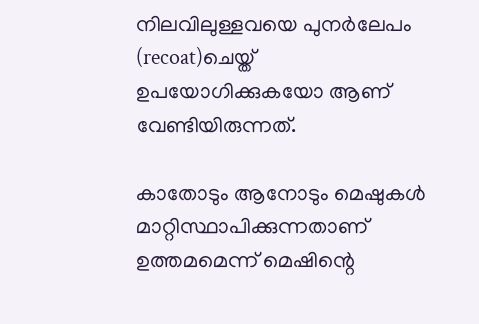നിലവിലുള്ളവയെ പുനര്‍ലേപം (recoat)ചെയ്ത്‌ ഉപയോഗിക്കുകയോ ആണ് വേണ്ടിയിരുന്നത്‌.

കാതോടും ആനോടും മെഷുകള്‍ മാറ്റിസ്ഥാപിക്കുന്നതാണ് ഉത്തമമെന്ന്‌ മെഷിന്റെ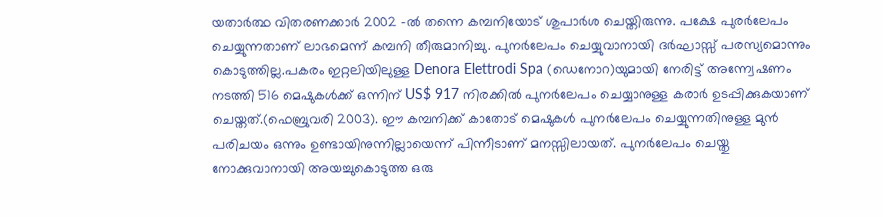യതാര്‍ത്ഥ വിതരണക്കാര്‍ 2002 -ല്‍ തന്നെ കമ്പനിയോട്‌ ശുപാര്‍ശ ചെയ്തിരുന്നു. പക്ഷേ പുരര്‍ലേപം ചെയ്യുന്നതാണ് ലാഭമെന്ന്‌ കമ്പനി തീരുമാനിച്ചു. പുനര്‍ലേപം ചെയ്യുവാനായി ദര്‍ഘാസ്സ്‌ പരസ്യമൊന്നും കൊടുത്തില്ല.പകരം ഇറ്റലിയിലുള്ള Denora Elettrodi Spa (ഡെനോറ)യുമായി നേരിട്ട്‌ അന്ന്വേഷണം നടത്തി 516 മെഷുകള്‍ക്ക്‌ ഒന്നിന് US$ 917 നിരക്കില്‍ പുനര്‍ലേപം ചെയ്യാനുള്ള കരാര്‍ ഉടപ്പിക്കുകയാണ് ചെയ്തത്‌.(ഫെബ്രുവരി 2003). ഈ കമ്പനിക്ക്‌ കാതോട് മെഷുകള്‍ പുനര്‍ലേപം ചെയ്യുന്നതിനുള്ള മുന്‍ പരിചയം ഒന്നും ഉണ്ടായിനുന്നില്ലായെന്ന്‌ പിന്നീടാണ് മനസ്സിലായത്‌. പുനര്‍ലേപം ചെയ്തു നോക്കുവാനായി അയച്ചുകൊടുത്ത ഒരു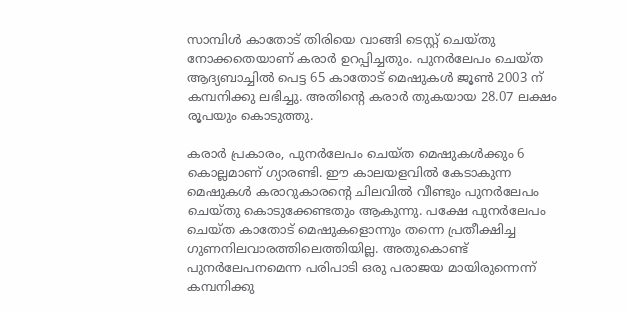സാമ്പിള്‍ കാതോട് തിരിയെ വാങ്ങി ടെസ്റ്റ്‌ ചെയ്തു നോക്കതെയാണ് കരാര്‍ ഉറപ്പിച്ചതും. പുനര്‍ലേപം ചെയ്ത ആദ്യബാച്ചില്‍ പെട്ട 65 കാതോട്‌ മെഷുകള്‍ ജൂണ്‍ 2003 ന് കമ്പനിക്കു ലഭിച്ചു. അതിന്റെ കരാര്‍ തുകയായ 28.07 ലക്ഷം രൂപയും കൊടുത്തു.

കരാര്‍ പ്രകാരം, പുനര്‍ലേപം ചെയ്ത മെഷുകള്‍ക്കും 6 കൊല്ലമാണ് ഗ്യാരണ്ടി. ഈ കാലയളവില്‍ കേടാകുന്ന മെഷുകള്‍ കരാറുകാരന്റെ ചിലവില്‍ വീണ്ടും പുനര്‍ലേപം ചെയ്തു കൊടുക്കേണ്ടതും ആകുന്നു. പക്ഷേ പുനര്‍ലേപം ചെയ്ത കാതോട്‌ മെഷുകളൊന്നും തന്നെ പ്രതീക്ഷിച്ച ഗുണനിലവാരത്തിലെത്തിയില്ല. അതുകൊണ്ട്‌ പുനര്‍ലേപനമെന്ന പരിപാടി ഒരു പരാജയ മായിരുന്നെന്ന്‌ കമ്പനിക്കു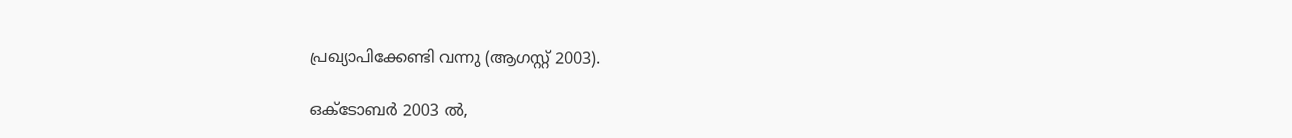പ്രഖ്യാപിക്കേണ്ടി വന്നു (ആഗസ്റ്റ് 2003).

ഒക്ടോബര്‍ 2003 ല്‍,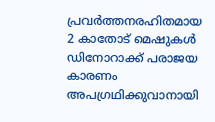പ്രവര്‍ത്തനരഹിതമായ 2 കാതോട്‌ മെഷുകള്‍ ഡിനോറാക്ക്‌ പരാജയ കാരണം അപഗ്രഥിക്കുവാനായി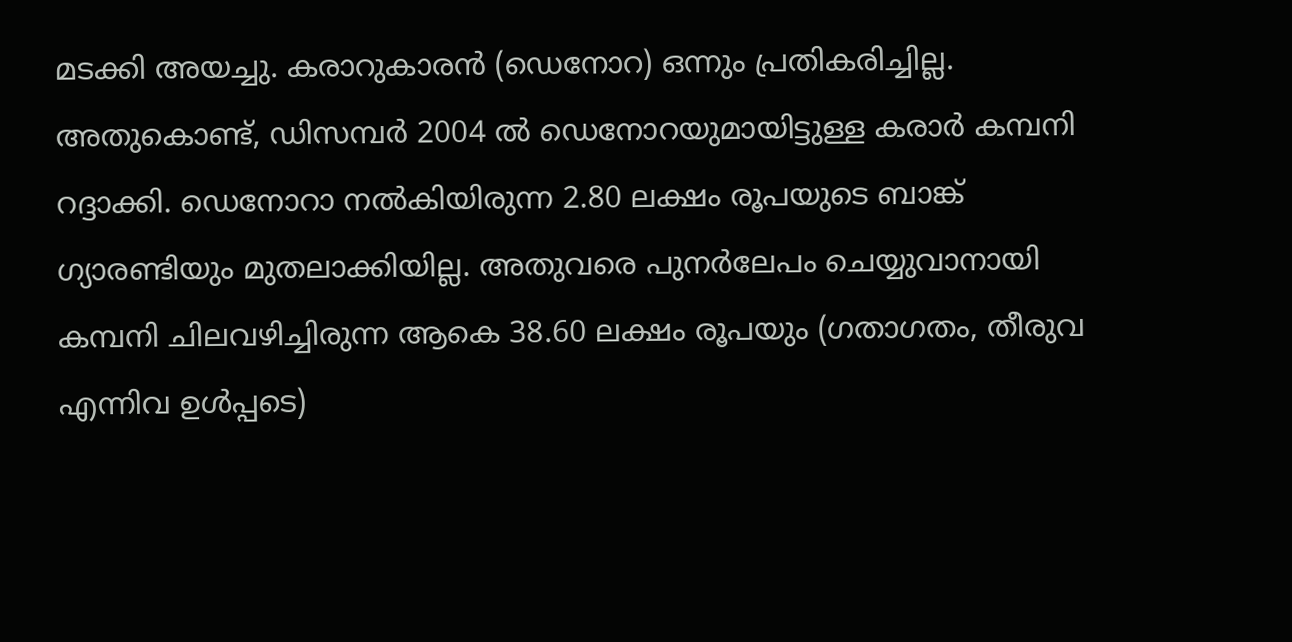മടക്കി അയച്ചു. കരാറുകാരന്‍ (ഡെനോറ) ഒന്നും പ്രതികരിച്ചില്ല. അതുകൊണ്ട്, ഡിസമ്പര്‍ 2004 ല്‍ ഡെനോറയുമായിട്ടുള്ള കരാര്‍ കമ്പനി റദ്ദാക്കി. ഡെനോറാ നല്‍കിയിരുന്ന 2.80 ലക്ഷം രൂപയുടെ ബാങ്ക്‌ ഗ്യാരണ്ടിയും മുതലാക്കിയില്ല. അതുവരെ പുനര്‍ലേപം ചെയ്യുവാനായി കമ്പനി ചിലവഴിച്ചിരുന്ന ആകെ 38.60 ലക്ഷം രൂപയും (ഗതാഗതം, തീരുവ എന്നിവ ഉള്‍പ്പടെ)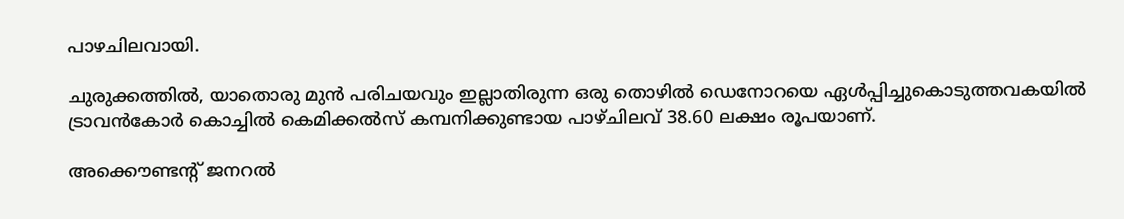പാഴചിലവായി.

ചുരുക്കത്തില്‍, യാതൊരു മുന്‍ പരിചയവും ഇല്ലാതിരുന്ന ഒരു തൊഴില്‍ ഡെനോറയെ ഏള്‍പ്പിച്ചുകൊടുത്തവകയില്‍ ട്രാവന്‍‌കോര്‍ കൊച്ചില്‍ കെമിക്കല്‍‌സ് കമ്പനിക്കുണ്ടായ പാഴ്‌ചിലവ്‌ 38.60 ലക്ഷം രൂപയാണ്.

അക്കൌണ്ടന്റ് ജനറല്‍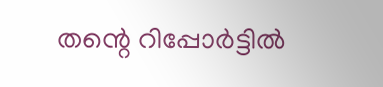തന്റെ റിപ്പോര്‍ട്ടില്‍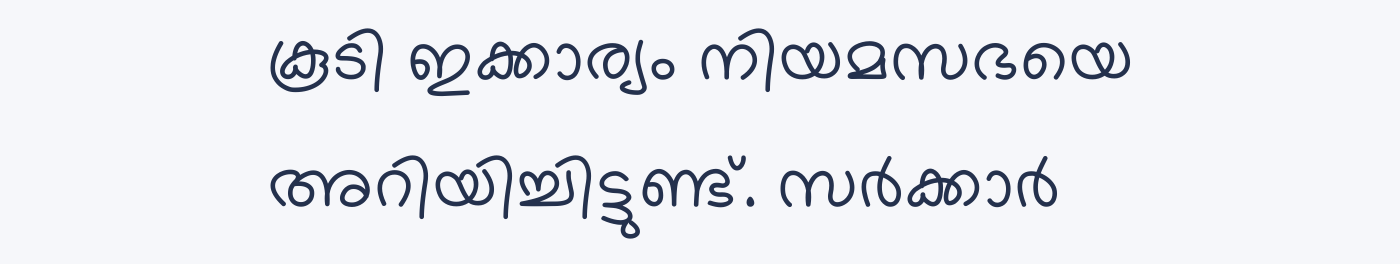കൂടി ഇക്കാര്യം നിയമസഭയെ അറിയിച്ചിട്ടുണ്ട്‌. സര്‍ക്കാര്‍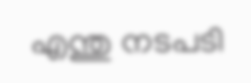എന്തു നടപടി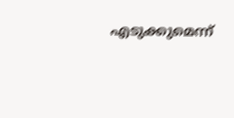എടുക്കുമെന്ന്‌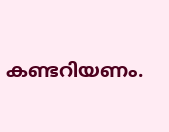കണ്ടറിയണം.